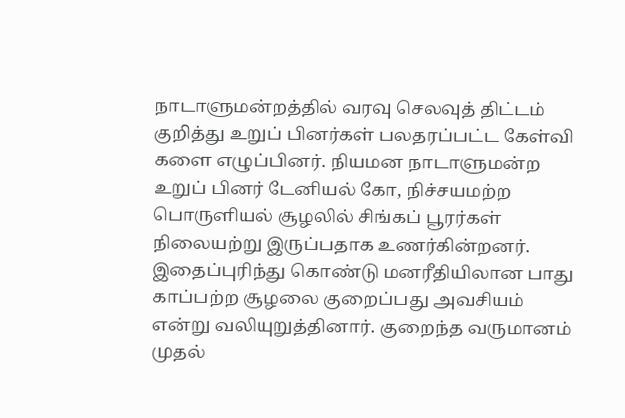நாடாளுமன்றத்தில் வரவு செலவுத் திட்டம் குறித்து உறுப் பினர்கள் பலதரப்பட்ட கேள்வி களை எழுப்பினர். நியமன நாடாளுமன்ற உறுப் பினர் டேனியல் கோ, நிச்சயமற்ற பொருளியல் சூழலில் சிங்கப் பூரர்கள் நிலையற்று இருப்பதாக உணர்கின்றனர். இதைப்புரிந்து கொண்டு மனரீதியிலான பாது காப்பற்ற சூழலை குறைப்பது அவசியம் என்று வலியுறுத்தினார். குறைந்த வருமானம் முதல்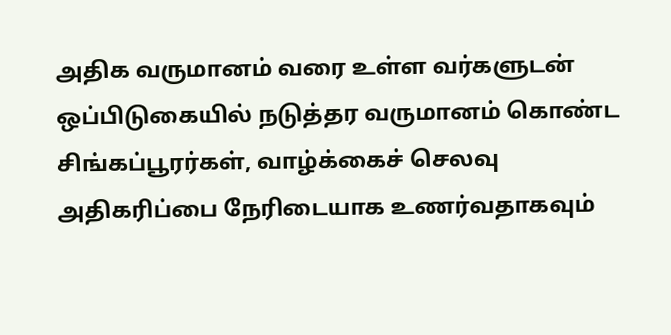அதிக வருமானம் வரை உள்ள வர்களுடன் ஒப்பிடுகையில் நடுத்தர வருமானம் கொண்ட சிங்கப்பூரர்கள், வாழ்க்கைச் செலவு அதிகரிப்பை நேரிடையாக உணர்வதாகவும்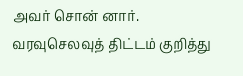அவர் சொன் னார்.
வரவுசெலவுத் திட்டம் குறித்து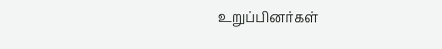உறுப்பினர்கள்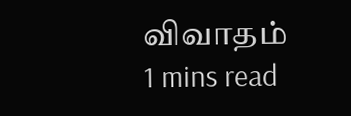விவாதம்
1 mins read